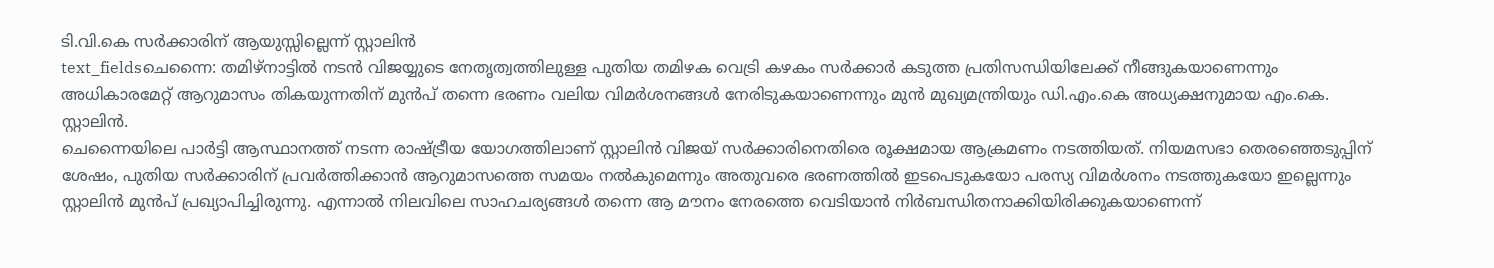ടി.വി.കെ സർക്കാരിന് ആയുസ്സില്ലെന്ന് സ്റ്റാലിൻ
text_fieldsചെന്നൈ: തമിഴ്നാട്ടിൽ നടൻ വിജയ്യുടെ നേതൃത്വത്തിലുള്ള പുതിയ തമിഴക വെട്രി കഴകം സർക്കാർ കടുത്ത പ്രതിസന്ധിയിലേക്ക് നീങ്ങുകയാണെന്നും അധികാരമേറ്റ് ആറുമാസം തികയുന്നതിന് മുൻപ് തന്നെ ഭരണം വലിയ വിമർശനങ്ങൾ നേരിടുകയാണെന്നും മുൻ മുഖ്യമന്ത്രിയും ഡി.എം.കെ അധ്യക്ഷനുമായ എം.കെ. സ്റ്റാലിൻ.
ചെന്നൈയിലെ പാർട്ടി ആസ്ഥാനത്ത് നടന്ന രാഷ്ട്രീയ യോഗത്തിലാണ് സ്റ്റാലിൻ വിജയ് സർക്കാരിനെതിരെ രൂക്ഷമായ ആക്രമണം നടത്തിയത്. നിയമസഭാ തെരഞ്ഞെടുപ്പിന് ശേഷം, പുതിയ സർക്കാരിന് പ്രവർത്തിക്കാൻ ആറുമാസത്തെ സമയം നൽകുമെന്നും അതുവരെ ഭരണത്തിൽ ഇടപെടുകയോ പരസ്യ വിമർശനം നടത്തുകയോ ഇല്ലെന്നും സ്റ്റാലിൻ മുൻപ് പ്രഖ്യാപിച്ചിരുന്നു. എന്നാൽ നിലവിലെ സാഹചര്യങ്ങൾ തന്നെ ആ മൗനം നേരത്തെ വെടിയാൻ നിർബന്ധിതനാക്കിയിരിക്കുകയാണെന്ന്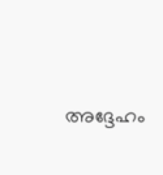അദ്ദേഹം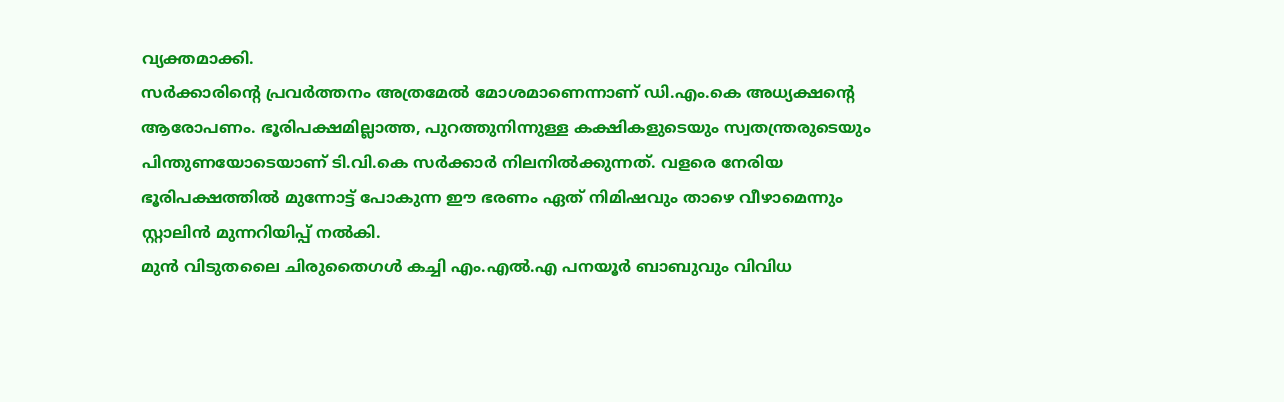വ്യക്തമാക്കി.
സർക്കാരിന്റെ പ്രവർത്തനം അത്രമേൽ മോശമാണെന്നാണ് ഡി.എം.കെ അധ്യക്ഷന്റെ ആരോപണം. ഭൂരിപക്ഷമില്ലാത്ത, പുറത്തുനിന്നുള്ള കക്ഷികളുടെയും സ്വതന്ത്രരുടെയും പിന്തുണയോടെയാണ് ടി.വി.കെ സർക്കാർ നിലനിൽക്കുന്നത്. വളരെ നേരിയ ഭൂരിപക്ഷത്തിൽ മുന്നോട്ട് പോകുന്ന ഈ ഭരണം ഏത് നിമിഷവും താഴെ വീഴാമെന്നും സ്റ്റാലിൻ മുന്നറിയിപ്പ് നൽകി.
മുൻ വിടുതലൈ ചിരുതൈഗൾ കച്ചി എം.എൽ.എ പനയൂർ ബാബുവും വിവിധ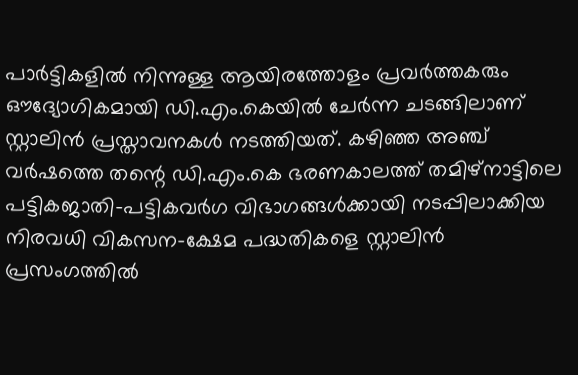പാർട്ടികളിൽ നിന്നുള്ള ആയിരത്തോളം പ്രവർത്തകരും ഔദ്യോഗികമായി ഡി.എം.കെയിൽ ചേർന്ന ചടങ്ങിലാണ് സ്റ്റാലിൻ പ്രസ്താവനകൾ നടത്തിയത്. കഴിഞ്ഞ അഞ്ച് വർഷത്തെ തന്റെ ഡി.എം.കെ ഭരണകാലത്ത് തമിഴ്നാട്ടിലെ പട്ടികജാതി-പട്ടികവർഗ വിഭാഗങ്ങൾക്കായി നടപ്പിലാക്കിയ നിരവധി വികസന-ക്ഷേമ പദ്ധതികളെ സ്റ്റാലിൻ പ്രസംഗത്തിൽ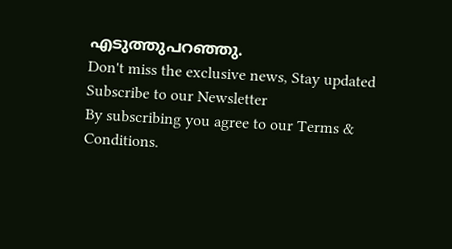എടുത്തുപറഞ്ഞു.
Don't miss the exclusive news, Stay updated
Subscribe to our Newsletter
By subscribing you agree to our Terms & Conditions.